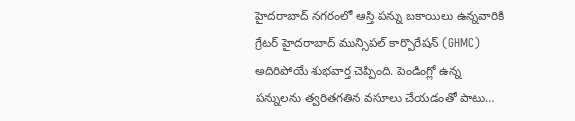హైదరాబాద్ నగరంలో ఆస్తి పన్ను బకాయిలు ఉన్నవారికి గ్రేటర్ హైదరాబాద్ మున్సిపల్ కార్పొరేషన్ (GHMC) అదిరిపోయే శుభవార్త చెప్పింది. పెండింగ్లో ఉన్న పన్నులను త్వరితగతిన వసూలు చేయడంతో పాటు…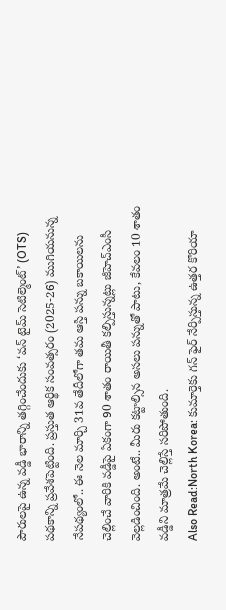పౌరులపై ఉన్న వడ్డీ భారాన్ని తగ్గించేందుకు ‘వన్ టైమ్ సెటిల్మెంట్’ (OTS) పథకాన్ని ప్రవేశపెట్టింది. ప్రస్తుత ఆర్థిక సంవత్సరం (2025-26) ముగియనున్న నేపథ్యంలో.. ఈ నెల మార్చి 31వ తేదీలోగా తమ ఆస్తి పన్ను బకాయిలను చెల్లించే వారికి వడ్డీపై ఏకంగా 90 శాతం రాయితీ కల్పిస్తున్నట్లు జీహెచ్ఎంసీ వెల్లడించింది. అంటే.. మీరు కట్టాల్సిన అసలు పన్నుతో పాటు, కేవలం 10 శాతం వడ్డీని మాత్రమే చెల్లిస్తే సరిపోతుంది.
Also Read:North Korea: కుమార్తెకు గన్ ఫైర్ నేర్పిస్తున్న ఉత్తర కొరియా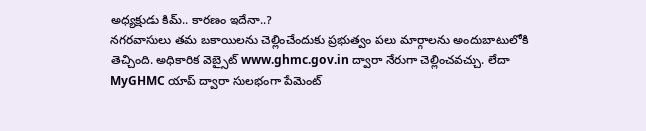అధ్యక్షుడు కిమ్.. కారణం ఇదేనా..?
నగరవాసులు తమ బకాయిలను చెల్లించేందుకు ప్రభుత్వం పలు మార్గాలను అందుబాటులోకి తెచ్చింది. అధికారిక వెబ్సైట్ www.ghmc.gov.in ద్వారా నేరుగా చెల్లించవచ్చు. లేదా MyGHMC యాప్ ద్వారా సులభంగా పేమెంట్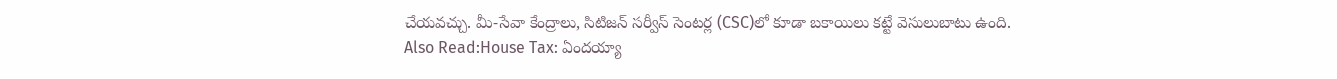చేయవచ్చు. మీ-సేవా కేంద్రాలు, సిటిజన్ సర్వీస్ సెంటర్ల (CSC)లో కూడా బకాయిలు కట్టే వెసులుబాటు ఉంది.
Also Read:House Tax: ఏందయ్యా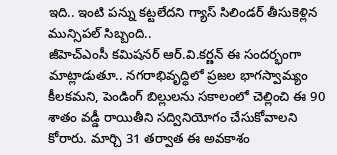ఇది.. ఇంటి పన్ను కట్టలేదని గ్యాస్ సిలిండర్ తీసుకెళ్లిన మున్సిపల్ సిబ్బంది..
జీహెచ్ఎంసీ కమిషనర్ ఆర్.వి.కర్ణన్ ఈ సందర్భంగా మాట్లాడుతూ.. నగరాభివృద్ధిలో ప్రజల భాగస్వామ్యం కీలకమని, పెండింగ్ బిల్లులను సకాలంలో చెల్లించి ఈ 90 శాతం వడ్డీ రాయితీని సద్వినియోగం చేసుకోవాలని కోరారు. మార్చి 31 తర్వాత ఈ అవకాశం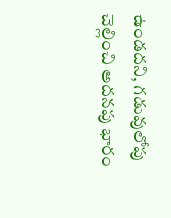ఉండదని, గడువులోపు చెల్లించి అదనపు భారం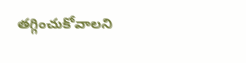తగ్గించుకోవాలని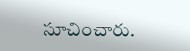సూచించారు.